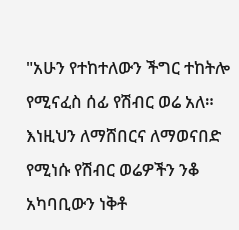"አሁን የተከተለውን ችግር ተከትሎ የሚናፈስ ሰፊ የሽብር ወሬ አለ። እነዚህን ለማሸበርና ለማወናበድ የሚነሱ የሽብር ወሬዎችን ንቆ አካባቢውን ነቅቶ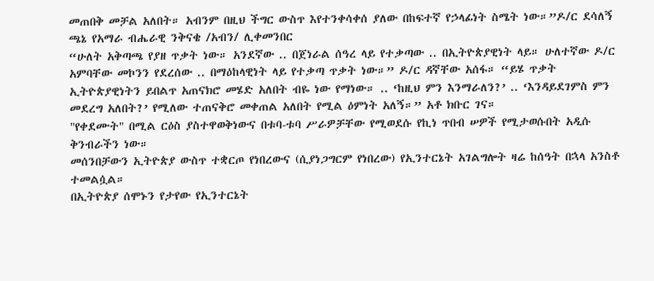መጠበቅ መቻል አለበት። አብንም በዚህ ችግር ውስጥ እየተንቀሳቀሰ ያለው በከፍተኛ የኃላፊነት ስሜት ነው።”ዶ/ር ደሳለኝ ጫኔ የአማራ ብሔራዊ ንቅናቄ /አብን/ ሊቀመንበር
“ሁለት አቅጣጫ የያዘ ጥቃት ነው። አንደኛው .. በጀነራል ሰዓረ ላይ የተቃጣው .. በኢትዮጵያዊነት ላይ። ሁለተኛው ዶ/ር አምባቸው መኮንን የደረሰው .. በማዕከላዊነት ላይ የተቃጣ ጥቃት ነው።” ዶ/ር ዳኛቸው አሰፋ። “ይሄ ጥቃት ኢትዮጵያዊነትን ይበልጥ አጠናክሮ መሄድ አለበት ብዬ ነው የማነው። .. ‘ከዚህ ምን እንማራለን?’ .. ‘እንዳይደገምስ ምን መደረግ አለበት?’ የሚለው ተጠናቅሮ መቀጠል አለበት የሚል ዕምነት አለኝ።” አቶ ክቡር ገና።
"የቀደሙት" በሚል ርዕስ ያስተዋወቅነውና በቱባ-ቱባ ሥራዎቻቸው የሚወደሱ የኪነ ጥበብ ሠዎች የሚታወሱበት አዲሱ ቅንብራችን ነው።
መሰንበቻውን ኢትዮጵያ ውስጥ ተቋርጦ የነበረውና (ሲያነጋግርም የነበረው) የኢንተርኔት አገልግሎት ዛሬ ከሰዓት በኋላ አንስቶ ተመልሷል።
በኢትዮጵያ ሰሞኑን የታየው የኢንተርኔት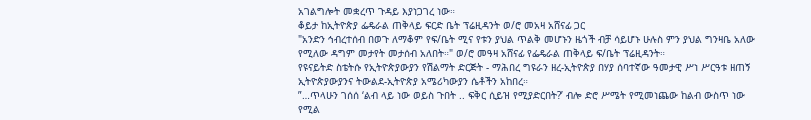አገልግሎት መቋረጥ ጉዳይ እያነጋገረ ነው።
ቆይታ ከኢትዮጵያ ፌዴራል ጠቅላይ ፍርድ ቤት ፕሬዚዳንት ወ/ሮ መአዛ አሸናፊ ጋር
"አንድን ኅብረተሰብ በወጉ ለማቆም የፍ/ቤት ሚና የቱን ያህል ጥልቅ መሆኑን ዜጎች ብቻ ሳይሆኑ ሁሉስ ምን ያህል ግንዛቤ አለው የሚለው ዳግም መታየት መታሰብ አለበት።" ወ/ሮ መዓዛ አሸናፊ የፌዴራል ጠቅላይ ፍ/ቤት ፕሬዚዳንት።
የዩናይትድ ስቴትሱ የኢትዮጵያውያን የሽልማት ድርጅት - ማሕበረ ግዩራን ዘረ-ኢትዮጵያ በሃያ ሰባተኛው ዓመታዊ ሥነ ሥርዓቱ ዘጠኝ ኢትዮጵያውያንና ትውልደ-ኢትዮጵያ አሜሪካውያን ሴቶችን አከበረ።
”…ጥላሁን ገሰሰ ‘ልብ ላይ ነው ወይስ ጉበት .. ፍቅር ሲይዝ የሚያድርበት?’ ብሎ ድሮ ሥሜት የሚመነጨው ከልብ ውስጥ ነው የሚል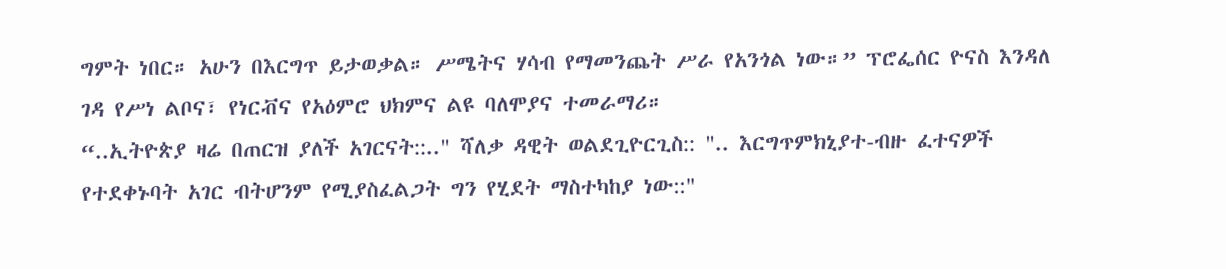ግምት ነበር። አሁን በእርግጥ ይታወቃል። ሥሜትና ሃሳብ የማመንጨት ሥራ የአንጎል ነው።” ፕሮፌሰር ዮናስ እንዳለ ገዳ የሥነ ልቦና፣ የነርቭና የአዕምሮ ህክምና ልዩ ባለሞያና ተመራማሪ።
“..ኢትዮጵያ ዛሬ በጠርዝ ያለች አገርናት::.." ሻለቃ ዳዊት ወልደጊዮርጊስ:: ".. እርግጥምክኒያተ-ብዙ ፈተናዎች የተደቀኑባት አገር ብትሆንም የሚያስፈልጋት ግን የሂደት ማስተካከያ ነው::"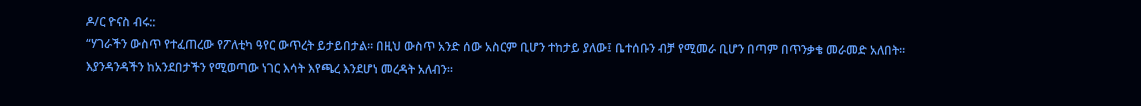ዶ/ር ዮናስ ብሩ::
“ሃገራችን ውስጥ የተፈጠረው የፖለቲካ ዓየር ውጥረት ይታይበታል። በዚህ ውስጥ አንድ ሰው አስርም ቢሆን ተከታይ ያለው፤ ቤተሰቡን ብቻ የሚመራ ቢሆን በጣም በጥንቃቄ መራመድ አለበት። እያንዳንዳችን ከአንደበታችን የሚወጣው ነገር እሳት እየጫረ እንደሆነ መረዳት አለብን።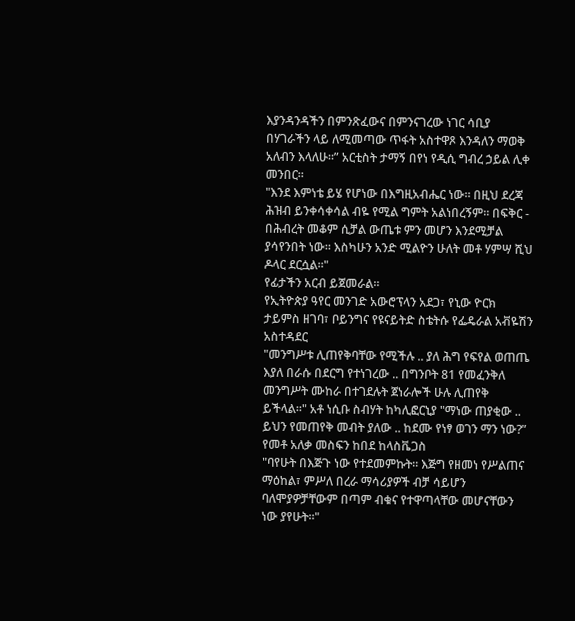እያንዳንዳችን በምንጽፈውና በምንናገረው ነገር ሳቢያ በሃገራችን ላይ ለሚመጣው ጥፋት አስተዋጾ እንዳለን ማወቅ አለብን እላለሁ።” አርቲስት ታማኝ በየነ የዲሲ ግብረ ኃይል ሊቀ መንበር።
"እንደ እምነቴ ይሄ የሆነው በእግዚአብሔር ነው። በዚህ ደረጃ ሕዝብ ይንቀሳቀሳል ብዬ የሚል ግምት አልነበረኝም። በፍቅር - በሕብረት መቆም ሲቻል ውጤቱ ምን መሆን እንደሚቻል ያሳየንበት ነው። እስካሁን አንድ ሚልዮን ሁለት መቶ ሃምሣ ሺህ ዶላር ደርሷል።"
የፊታችን አርብ ይጀመራል።
የኢትዮጵያ ዓየር መንገድ አውሮፕላን አደጋ፣ የኒው ዮርክ ታይምስ ዘገባ፣ ቦይንግና የዩናይትድ ስቴትሱ የፌዴራል አቭዬሽን አስተዳደር
"መንግሥቱ ሊጠየቅባቸው የሚችሉ .. ያለ ሕግ የፍየል ወጠጤ እያለ በራሱ በደርግ የተነገረው .. በግንቦት 81 የመፈንቅለ መንግሥት ሙከራ በተገደሉት ጀነራሎች ሁሉ ሊጠየቅ ይችላል።" አቶ ነሲቡ ስብሃት ከካሊፎርኒያ "ማነው ጠያቂው .. ይህን የመጠየቅ መብት ያለው .. ከደሙ የነፃ ወገን ማን ነው?” የመቶ አለቃ መስፍን ከበደ ከላስቬጋስ
"ባየሁት በእጅጉ ነው የተደመምኩት። እጅግ የዘመነ የሥልጠና ማዕከል፣ ምሥለ በረራ ማሳሪያዎች ብቻ ሳይሆን ባለሞያዎቻቸውም በጣም ብቁና የተዋጣላቸው መሆናቸውን ነው ያየሁት።"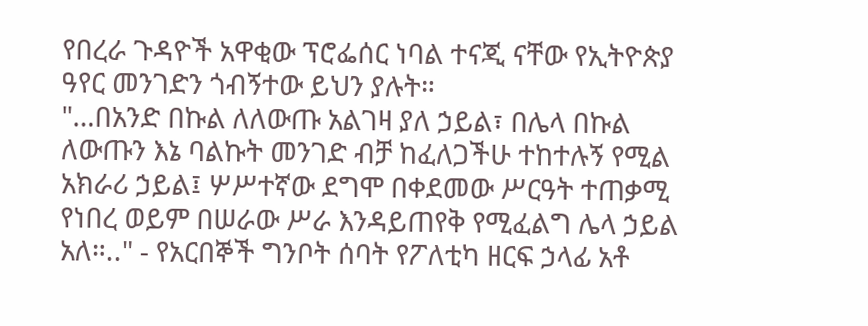የበረራ ጉዳዮች አዋቂው ፕሮፌሰር ነባል ተናጂ ናቸው የኢትዮጵያ ዓየር መንገድን ጎብኝተው ይህን ያሉት።
"…በአንድ በኩል ለለውጡ አልገዛ ያለ ኃይል፣ በሌላ በኩል ለውጡን እኔ ባልኩት መንገድ ብቻ ከፈለጋችሁ ተከተሉኝ የሚል አክራሪ ኃይል፤ ሦሥተኛው ደግሞ በቀደመው ሥርዓት ተጠቃሚ የነበረ ወይም በሠራው ሥራ እንዳይጠየቅ የሚፈልግ ሌላ ኃይል አለ።.." - የአርበኞች ግንቦት ሰባት የፖለቲካ ዘርፍ ኃላፊ አቶ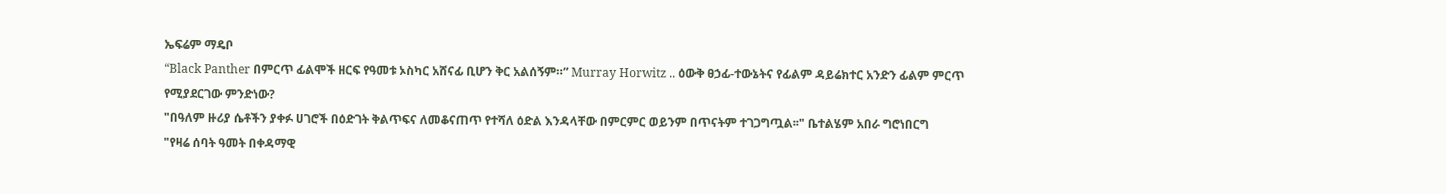ኤፍሬም ማዴቦ
“Black Panther በምርጥ ፊልሞች ዘርፍ የዓመቱ ኦስካር አሸናፊ ቢሆን ቅር አልሰኝም።” Murray Horwitz .. ዕውቅ ፀኃፊ-ተውኔትና የፊልም ዳይሬክተር አንድን ፊልም ምርጥ የሚያደርገው ምንድነው?
"በዓለም ዙሪያ ሴቶችን ያቀፉ ሀገሮች በዕድገት ቅልጥፍና ለመቆናጠጥ የተሻለ ዕድል እንዳላቸው በምርምር ወይንም በጥናትም ተገጋግጧል፡፡" ቤተልሄም አበራ ግሮነበርግ
"የዛሬ ሰባት ዓመት በቀዳማዊ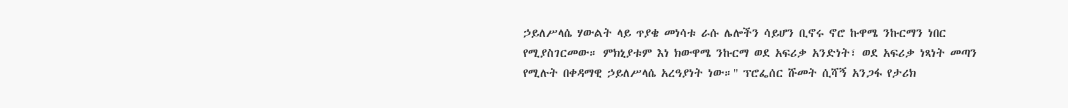ኃይለሥላሴ ሃውልት ላይ ጥያቄ መነሳቱ ራሱ ሌሎችን ሳይሆን ቢኖሩ ኖሮ ኩዋሜ ንኩርማን ነበር የሚያስገርመው። ምክኒያቱም እነ ክውዋሜ ንኩርማ ወደ አፍሪቃ አንድነት፣ ወደ አፍሪቃ ነጻነት መጣን የሚሉት በቀዳማዊ ኃይለሥላሴ አረዓያነት ነው።" ፕሮፌሰር ሹመት ሲሻኝ አንጋፋ የታሪክ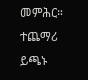መምሕር።
ተጨማሪ ይጫኑ